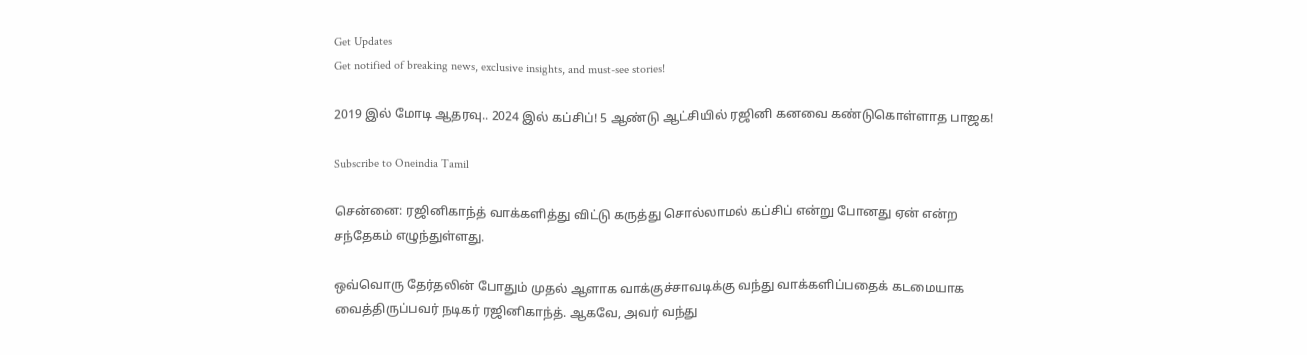Get Updates
Get notified of breaking news, exclusive insights, and must-see stories!

2019 இல் மோடி ஆதரவு.. 2024 இல் கப்சிப்! 5 ஆண்டு ஆட்சியில் ரஜினி கனவை கண்டுகொள்ளாத பாஜக!

Subscribe to Oneindia Tamil

சென்னை: ரஜினிகாந்த் வாக்களித்து விட்டு கருத்து சொல்லாமல் கப்சிப் என்று போனது ஏன் என்ற சந்தேகம் எழுந்துள்ளது.

ஒவ்வொரு தேர்தலின் போதும் முதல் ஆளாக வாக்குச்சாவடிக்கு வந்து வாக்களிப்பதைக் கடமையாக வைத்திருப்பவர் நடிகர் ரஜினிகாந்த். ஆகவே, அவர் வந்து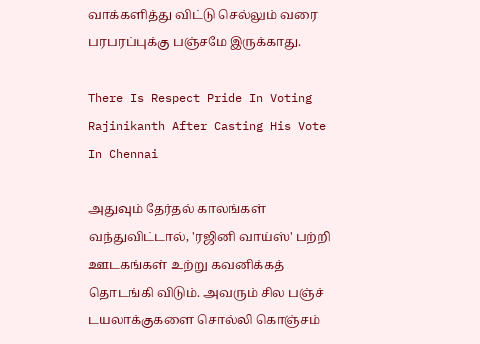வாக்களித்து விட்டு செல்லும் வரை பரபரப்புக்கு பஞ்சமே இருக்காது.

There Is Respect Pride In Voting Rajinikanth After Casting His Vote In Chennai

அதுவும் தேர்தல் காலங்கள் வந்துவிட்டால், 'ரஜினி வாய்ஸ்' பற்றி ஊடகங்கள் உற்று கவனிக்கத் தொடங்கி விடும். அவரும் சில பஞ்ச் டயலாக்குகளை சொல்லி கொஞ்சம்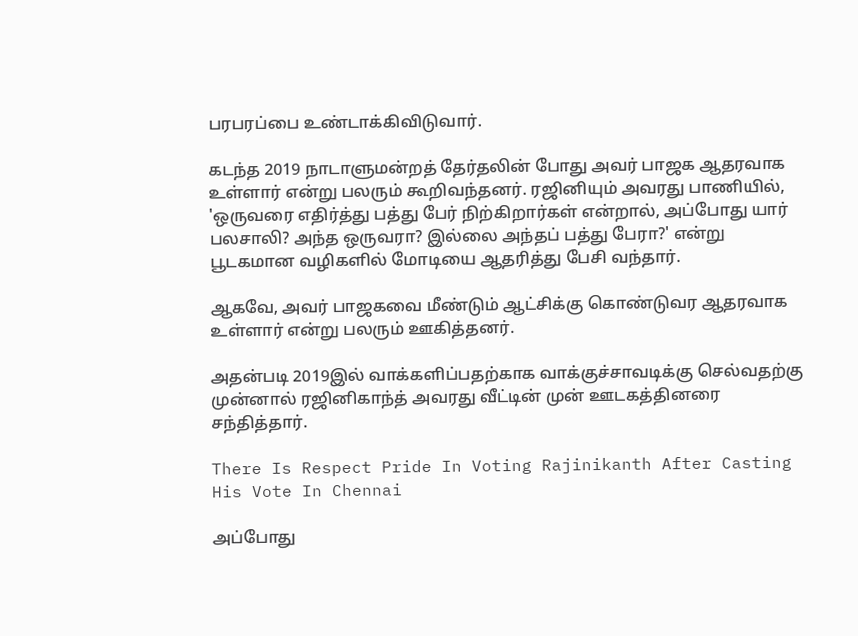பரபரப்பை உண்டாக்கிவிடுவார்.

கடந்த 2019 நாடாளுமன்றத் தேர்தலின் போது அவர் பாஜக ஆதரவாக உள்ளார் என்று பலரும் கூறிவந்தனர். ரஜினியும் அவரது பாணியில், 'ஒருவரை எதிர்த்து பத்து பேர் நிற்கிறார்கள் என்றால், அப்போது யார் பலசாலி? அந்த ஒருவரா? இல்லை அந்தப் பத்து பேரா?' என்று பூடகமான வழிகளில் மோடியை ஆதரித்து பேசி வந்தார்.

ஆகவே, அவர் பாஜகவை மீண்டும் ஆட்சிக்கு கொண்டுவர ஆதரவாக உள்ளார் என்று பலரும் ஊகித்தனர்.

அதன்படி 2019இல் வாக்களிப்பதற்காக வாக்குச்சாவடிக்கு செல்வதற்கு முன்னால் ரஜினிகாந்த் அவரது வீட்டின் முன் ஊடகத்தினரை சந்தித்தார்.

There Is Respect Pride In Voting Rajinikanth After Casting His Vote In Chennai

அப்போது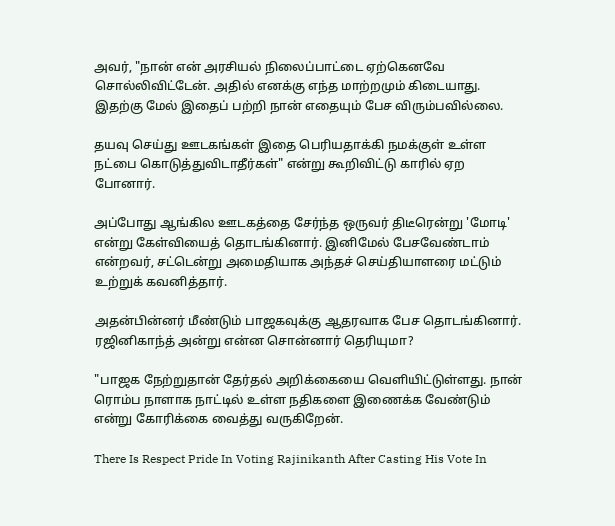அவர், "நான் என் அரசியல் நிலைப்பாட்டை ஏற்கெனவே சொல்லிவிட்டேன். அதில் எனக்கு எந்த மாற்றமும் கிடையாது. இதற்கு மேல் இதைப் பற்றி நான் எதையும் பேச விரும்பவில்லை.

தயவு செய்து ஊடகங்கள் இதை பெரியதாக்கி நமக்குள் உள்ள நட்பை கொடுத்துவிடாதீர்கள்" என்று கூறிவிட்டு காரில் ஏற போனார்.

அப்போது ஆங்கில ஊடகத்தை சேர்ந்த ஒருவர் திடீரென்று 'மோடி' என்று கேள்வியைத் தொடங்கினார். இனிமேல் பேசவேண்டாம் என்றவர், சட்டென்று அமைதியாக அந்தச் செய்தியாளரை மட்டும் உற்றுக் கவனித்தார்.

அதன்பின்னர் மீண்டும் பாஜகவுக்கு ஆதரவாக பேச தொடங்கினார். ரஜினிகாந்த் அன்று என்ன சொன்னார் தெரியுமா?

"பாஜக நேற்றுதான் தேர்தல் அறிக்கையை வெளியிட்டுள்ளது. நான் ரொம்ப நாளாக நாட்டில் உள்ள நதிகளை இணைக்க வேண்டும் என்று கோரிக்கை வைத்து வருகிறேன்.

There Is Respect Pride In Voting Rajinikanth After Casting His Vote In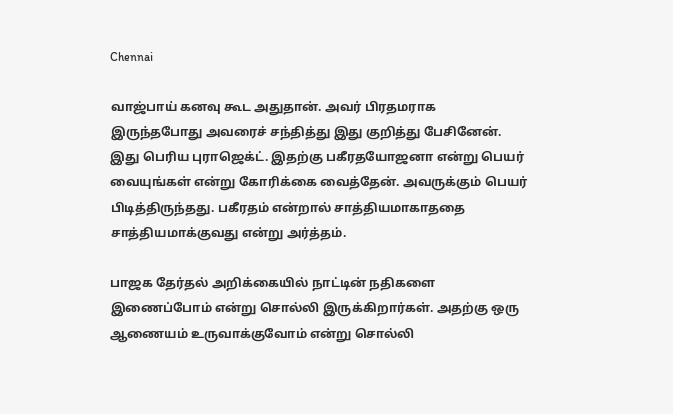Chennai

வாஜ்பாய் கனவு கூட அதுதான். அவர் பிரதமராக இருந்தபோது அவரைச் சந்தித்து இது குறித்து பேசினேன். இது பெரிய புராஜெக்ட். இதற்கு பகீரதயோஜனா என்று பெயர் வையுங்கள் என்று கோரிக்கை வைத்தேன். அவருக்கும் பெயர் பிடித்திருந்தது. பகீரதம் என்றால் சாத்தியமாகாததை சாத்தியமாக்குவது என்று அர்த்தம்.

பாஜக தேர்தல் அறிக்கையில் நாட்டின் நதிகளை இணைப்போம் என்று சொல்லி இருக்கிறார்கள். அதற்கு ஒரு ஆணையம் உருவாக்குவோம் என்று சொல்லி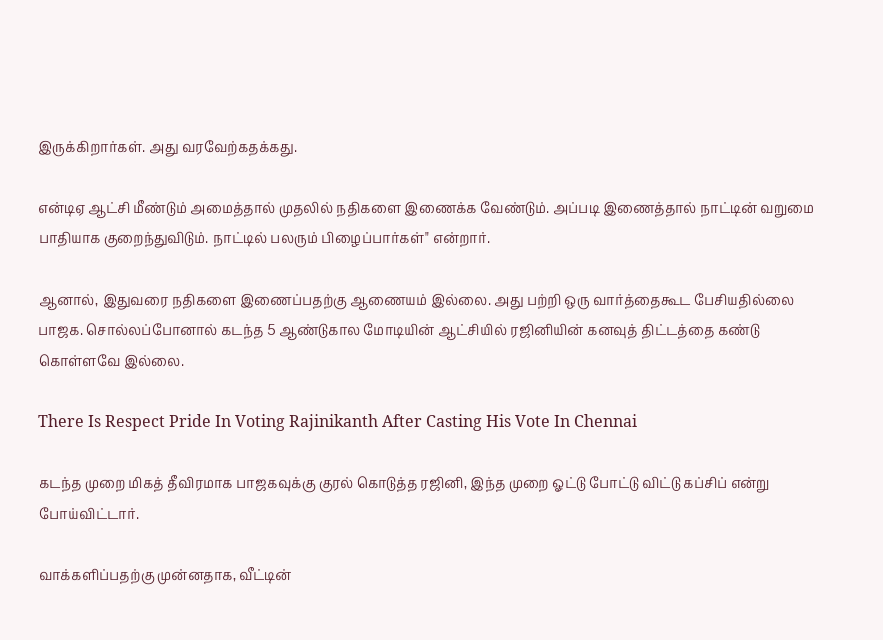இருக்கிறார்கள். அது வரவேற்கதக்கது.

என்டிஏ ஆட்சி மீண்டும் அமைத்தால் முதலில் நதிகளை இணைக்க வேண்டும். அப்படி இணைத்தால் நாட்டின் வறுமை பாதியாக குறைந்துவிடும். நாட்டில் பலரும் பிழைப்பார்கள்" என்றார்.

ஆனால், இதுவரை நதிகளை இணைப்பதற்கு ஆணையம் இல்லை. அது பற்றி ஒரு வார்த்தைகூட பேசியதில்லை பாஜக. சொல்லப்போனால் கடந்த 5 ஆண்டுகால மோடியின் ஆட்சியில் ரஜினியின் கனவுத் திட்டத்தை கண்டு கொள்ளவே இல்லை.

There Is Respect Pride In Voting Rajinikanth After Casting His Vote In Chennai

கடந்த முறை மிகத் தீவிரமாக பாஜகவுக்கு குரல் கொடுத்த ரஜினி, இந்த முறை ஓட்டு போட்டு விட்டு கப்சிப் என்று போய்விட்டார்.

வாக்களிப்பதற்கு முன்னதாக, வீட்டின்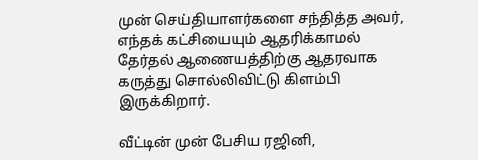முன் செய்தியாளர்களை சந்தித்த அவர், எந்தக் கட்சியையும் ஆதரிக்காமல் தேர்தல் ஆணையத்திற்கு ஆதரவாக கருத்து சொல்லிவிட்டு கிளம்பி இருக்கிறார்.

வீட்டின் முன் பேசிய ரஜினி,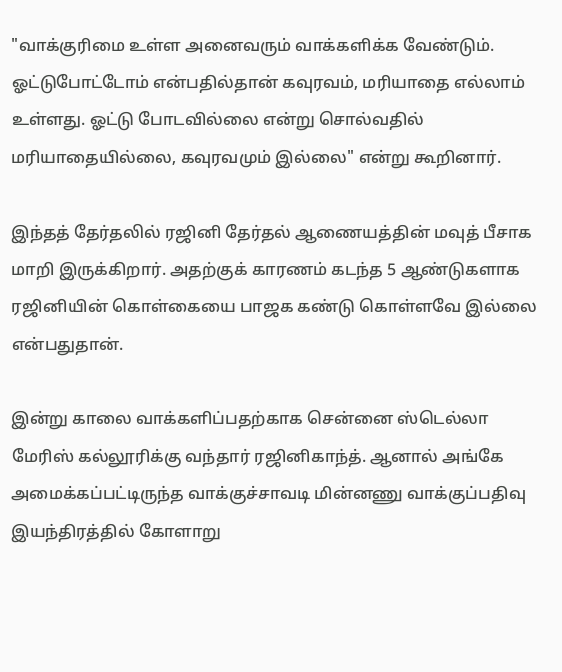"வாக்குரிமை உள்ள அனைவரும் வாக்களிக்க வேண்டும். ஓட்டுபோட்டோம் என்பதில்தான் கவுரவம், மரியாதை எல்லாம் உள்ளது. ஓட்டு போடவில்லை என்று சொல்வதில் மரியாதையில்லை, கவுரவமும் இல்லை" என்று கூறினார்.

இந்தத் தேர்தலில் ரஜினி தேர்தல் ஆணையத்தின் மவுத் பீசாக மாறி இருக்கிறார். அதற்குக் காரணம் கடந்த 5 ஆண்டுகளாக ரஜினியின் கொள்கையை பாஜக கண்டு கொள்ளவே இல்லை என்பதுதான்.

இன்று காலை வாக்களிப்பதற்காக சென்னை ஸ்டெல்லா மேரிஸ் கல்லூரிக்கு வந்தார் ரஜினிகாந்த். ஆனால் அங்கே அமைக்கப்பட்டிருந்த வாக்குச்சாவடி மின்னணு வாக்குப்பதிவு இயந்திரத்தில் கோளாறு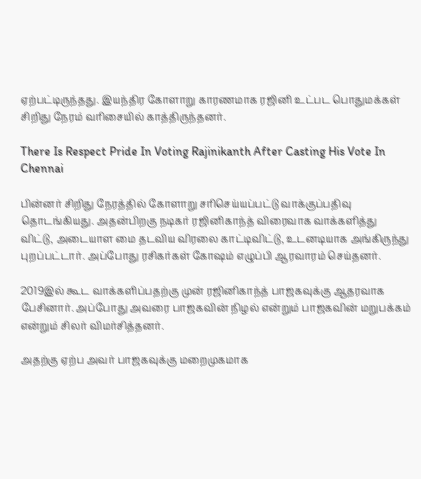ஏற்பட்டிருந்தது. இயந்திர கோளாறு காரணமாக ரஜினி உட்பட பொதுமக்கள் சிறிது நேரம் வரிசையில் காத்திருந்தனர்.

There Is Respect Pride In Voting Rajinikanth After Casting His Vote In Chennai

பின்னர் சிறிது நேரத்தில் கோளாறு சரிசெய்யப்பட்டு வாக்குப்பதிவு தொடங்கியது. அதன்பிறகு நடிகர் ரஜினிகாந்த் விரைவாக வாக்களித்து விட்டு, அடையாள மை தடவிய விரலை காட்டிவிட்டு, உடனடியாக அங்கிருந்து புறப்பட்டார். அப்போது ரசிகர்கள் கோஷம் எழுப்பி ஆரவாரம் செய்தனர்.

2019இல் கூட வாக்களிப்பதற்கு முன் ரஜினிகாந்த் பாஜகவுக்கு ஆதரவாக பேசினார். அப்போது அவரை பாஜகவின் நிழல் என்றும் பாஜகவின் மறுபக்கம் என்றும் சிலர் விமர்சித்தனர்.

அதற்கு ஏற்ப அவர் பாஜகவுக்கு மறைமுகமாக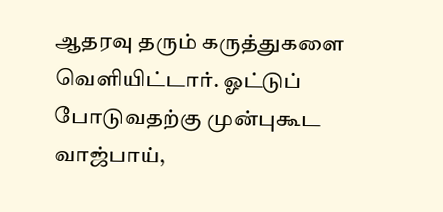ஆதரவு தரும் கருத்துகளை வெளியிட்டார். ஓட்டுப் போடுவதற்கு முன்புகூட வாஜ்பாய்,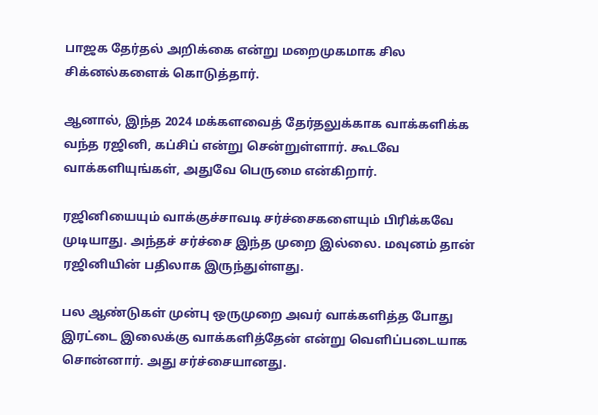பாஜக தேர்தல் அறிக்கை என்று மறைமுகமாக சில சிக்னல்களைக் கொடுத்தார்.

ஆனால், இந்த 2024 மக்களவைத் தேர்தலுக்காக வாக்களிக்க வந்த ரஜினி, கப்சிப் என்று சென்றுள்ளார். கூடவே வாக்களியுங்கள், அதுவே பெருமை என்கிறார்.

ரஜினியையும் வாக்குச்சாவடி சர்ச்சைகளையும் பிரிக்கவே முடியாது. அந்தச் சர்ச்சை இந்த முறை இல்லை. மவுனம் தான் ரஜினியின் பதிலாக இருந்துள்ளது.

பல ஆண்டுகள் முன்பு ஒருமுறை அவர் வாக்களித்த போது இரட்டை இலைக்கு வாக்களித்தேன் என்று வெளிப்படையாக சொன்னார். அது சர்ச்சையானது.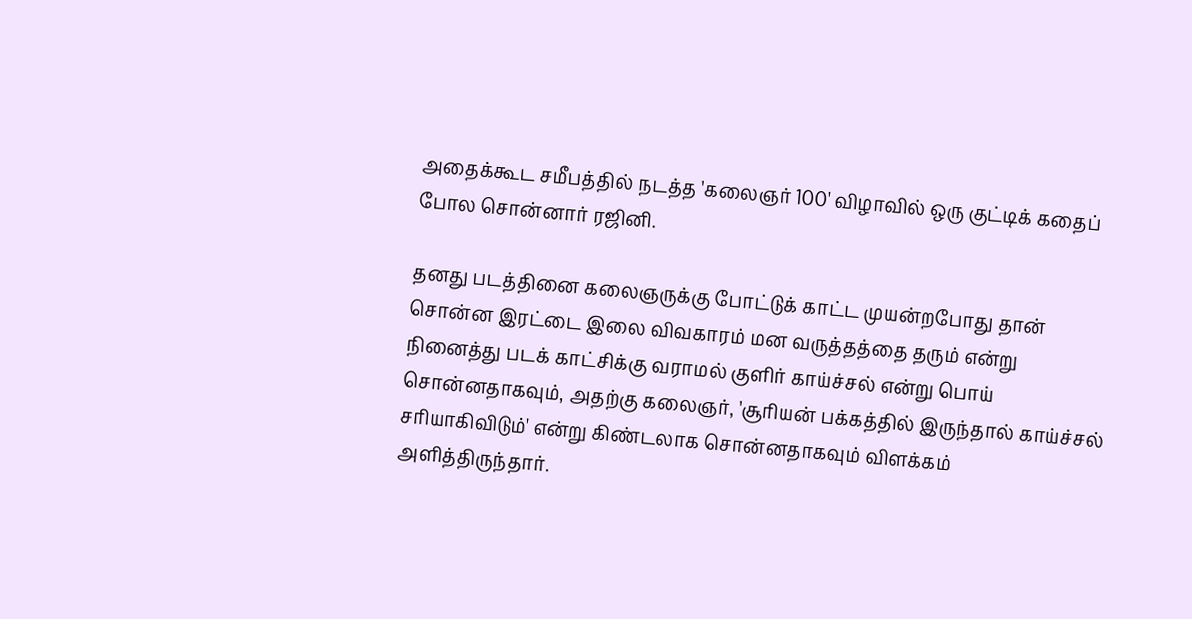அதைக்கூட சமீபத்தில் நடத்த 'கலைஞர் 100' விழாவில் ஒரு குட்டிக் கதைப் போல சொன்னார் ரஜினி.

தனது படத்தினை கலைஞருக்கு போட்டுக் காட்ட முயன்றபோது தான் சொன்ன இரட்டை இலை விவகாரம் மன வருத்தத்தை தரும் என்று நினைத்து படக் காட்சிக்கு வராமல் குளிர் காய்ச்சல் என்று பொய் சொன்னதாகவும், அதற்கு கலைஞர், 'சூரியன் பக்கத்தில் இருந்தால் காய்ச்சல் சரியாகிவிடும்' என்று கிண்டலாக சொன்னதாகவும் விளக்கம் அளித்திருந்தார்.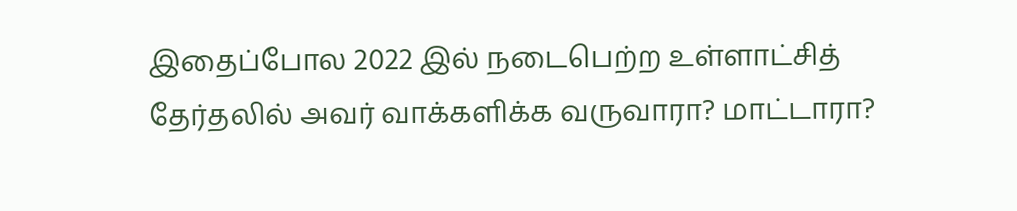இதைப்போல 2022 இல் நடைபெற்ற உள்ளாட்சித் தேர்தலில் அவர் வாக்களிக்க வருவாரா? மாட்டாரா?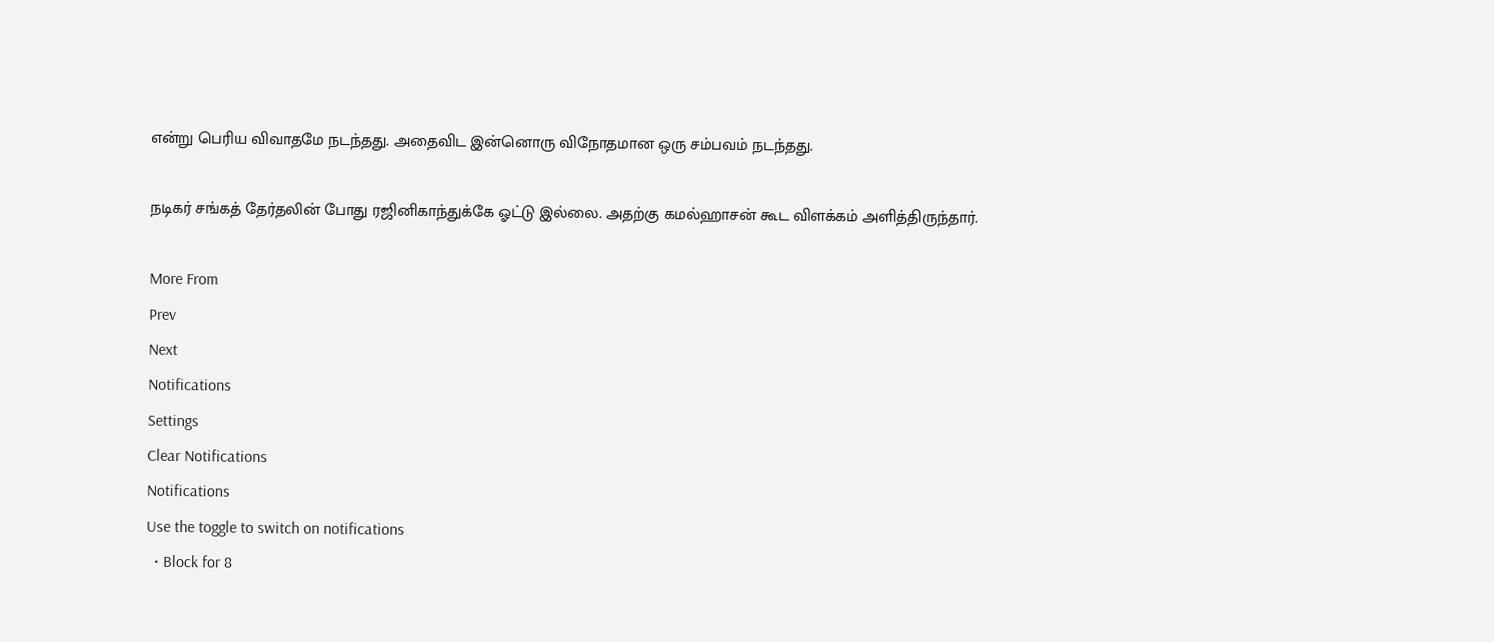என்று பெரிய விவாதமே நடந்தது. அதைவிட இன்னொரு விநோதமான ஒரு சம்பவம் நடந்தது.

நடிகர் சங்கத் தேர்தலின் போது ரஜினிகாந்துக்கே ஓட்டு இல்லை. அதற்கு கமல்ஹாசன் கூட விளக்கம் அளித்திருந்தார்.

More From
Prev
Next
Notifications
Settings
Clear Notifications
Notifications
Use the toggle to switch on notifications
  • Block for 8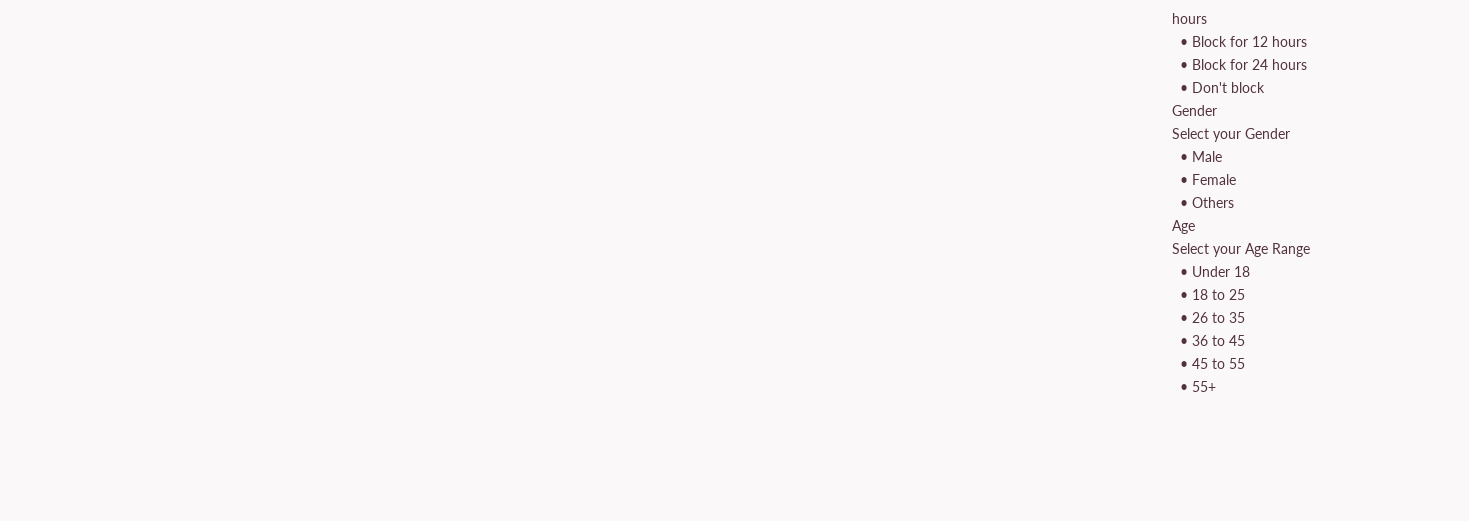hours
  • Block for 12 hours
  • Block for 24 hours
  • Don't block
Gender
Select your Gender
  • Male
  • Female
  • Others
Age
Select your Age Range
  • Under 18
  • 18 to 25
  • 26 to 35
  • 36 to 45
  • 45 to 55
  • 55+